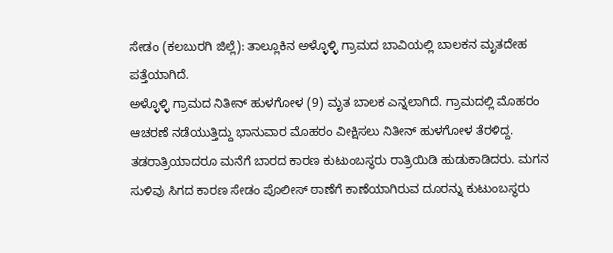ಸೇಡಂ (ಕಲಬುರಗಿ ಜಿಲ್ಲೆ): ತಾಲ್ಲೂಕಿನ ಅಳ್ಳೊಳ್ಳಿ ಗ್ರಾಮದ ಬಾವಿಯಲ್ಲಿ ಬಾಲಕನ ಮೃತದೇಹ ಪತ್ತೆಯಾಗಿದೆ.
ಅಳ್ಳೊಳ್ಳಿ ಗ್ರಾಮದ ನಿತೀನ್ ಹುಳಗೋಳ (9) ಮೃತ ಬಾಲಕ ಎನ್ನಲಾಗಿದೆ. ಗ್ರಾಮದಲ್ಲಿ ಮೊಹರಂ ಆಚರಣೆ ನಡೆಯುತ್ತಿದ್ದು ಭಾನುವಾರ ಮೊಹರಂ ವೀಕ್ಷಿಸಲು ನಿತೀನ್ ಹುಳಗೋಳ ತೆರಳಿದ್ದ.
ತಡರಾತ್ರಿಯಾದರೂ ಮನೆಗೆ ಬಾರದ ಕಾರಣ ಕುಟುಂಬಸ್ಥರು ರಾತ್ರಿಯಿಡಿ ಹುಡುಕಾಡಿದರು. ಮಗನ ಸುಳಿವು ಸಿಗದ ಕಾರಣ ಸೇಡಂ ಪೊಲೀಸ್ ಠಾಣೆಗೆ ಕಾಣೆಯಾಗಿರುವ ದೂರನ್ನು ಕುಟುಂಬಸ್ಥರು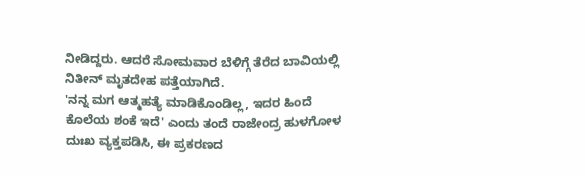ನೀಡಿದ್ದರು. ಆದರೆ ಸೋಮವಾರ ಬೆಳಿಗ್ಗೆ ತೆರೆದ ಬಾವಿಯಲ್ಲಿ ನಿತೀನ್ ಮೃತದೇಹ ಪತ್ತೆಯಾಗಿದೆ.
'ನನ್ನ ಮಗ ಆತ್ಮಹತ್ಯೆ ಮಾಡಿಕೊಂಡಿಲ್ಲ, ಇದರ ಹಿಂದೆ ಕೊಲೆಯ ಶಂಕೆ ಇದೆ' ಎಂದು ತಂದೆ ರಾಜೇಂದ್ರ ಹುಳಗೋಳ ದುಃಖ ವ್ಯಕ್ತಪಡಿಸಿ, ಈ ಪ್ರಕರಣದ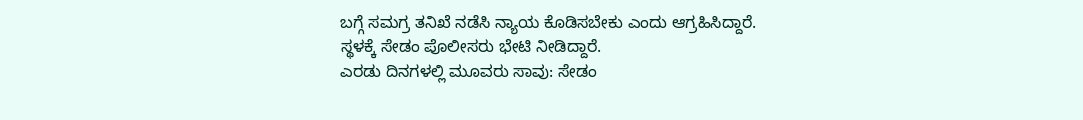ಬಗ್ಗೆ ಸಮಗ್ರ ತನಿಖೆ ನಡೆಸಿ ನ್ಯಾಯ ಕೊಡಿಸಬೇಕು ಎಂದು ಆಗ್ರಹಿಸಿದ್ದಾರೆ.
ಸ್ಥಳಕ್ಕೆ ಸೇಡಂ ಪೊಲೀಸರು ಭೇಟಿ ನೀಡಿದ್ದಾರೆ.
ಎರಡು ದಿನಗಳಲ್ಲಿ ಮೂವರು ಸಾವು: ಸೇಡಂ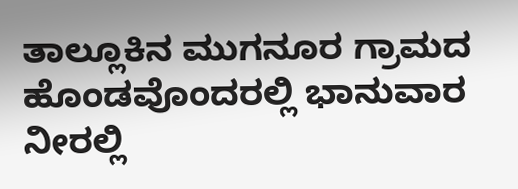ತಾಲ್ಲೂಕಿನ ಮುಗನೂರ ಗ್ರಾಮದ ಹೊಂಡವೊಂದರಲ್ಲಿ ಭಾನುವಾರ ನೀರಲ್ಲಿ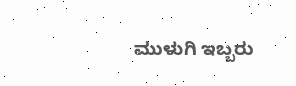ಮುಳುಗಿ ಇಬ್ಬರು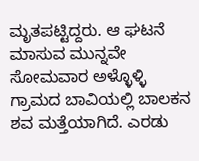ಮೃತಪಟ್ಟಿದ್ದರು. ಆ ಘಟನೆ ಮಾಸುವ ಮುನ್ನವೇ ಸೋಮವಾರ ಅಳ್ಳೊಳ್ಳಿ ಗ್ರಾಮದ ಬಾವಿಯಲ್ಲಿ ಬಾಲಕನ ಶವ ಮತ್ತೆಯಾಗಿದೆ. ಎರಡು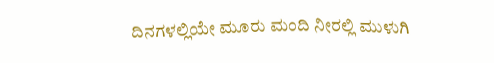ದಿನಗಳಲ್ಲಿಯೇ ಮೂರು ಮಂದಿ ನೀರಲ್ಲಿ ಮುಳುಗಿ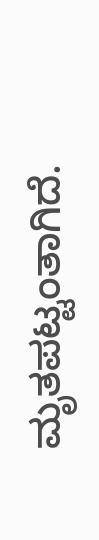ಮೃತಪಟ್ಟಂತಾಗಿದೆ.